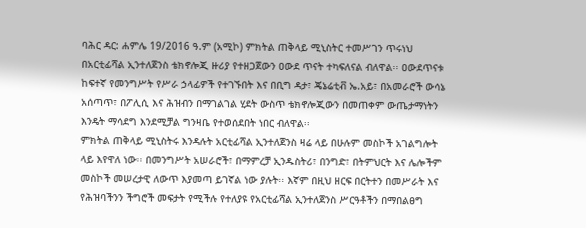ባሕር ዳር: ሐምሌ 19/2016 ዓ.ም (አሚኮ) ምክትል ጠቅላይ ሚኒስትር ተመሥገን ጥሩነህ በአርቲፊሻል ኢንተለጀንስ ቴክኖሎጂ ዙሪያ የተዘጋጀውን ዐውደ ጥናት ተካፍለናል ብለዋል፡፡ ዐውደጥናቱ ከፍተኛ የመንግሥት የሥራ ኃላፊዎች የተገኙበት እና በቢግ ዳታ፣ ጄኔሬቲቭ ኤ.አይ፣ በአመራሮች ውሳኔ አሰጣጥ፣ በፖሊሲ እና ሕዝብን በማገልገል ሂደት ውስጥ ቴክኖሎጂውን በመጠቀም ውጤታማነትን እንዴት ማሳደግ እንደሚቻል ግንዛቤ የተወሰደበት ነበር ብለዋል፡፡
ምክትል ጠቅላይ ሚኒስትሩ እንዳሉት አርቲፊሻል ኢንተለጀንስ ዛሬ ላይ በሁሉም መስኮች አገልግሎት ላይ እየዋለ ነው፡፡ በመንግሥት አሠራሮች፣ በማምረቻ ኢንዱስትሪ፣ በንግድ፣ በትምህርት እና ሌሎችም መስኮች መሠረታዊ ለውጥ እያመጣ ይገኛል ነው ያሉት፡፡ እኛም በዚህ ዘርፍ በርትተን በመሥራት እና የሕዝባችንን ችግሮች መፍታት የሚችሉ የተለያዩ የአርቲፊሻል ኢንተለጀንስ ሥርዓቶችን በማበልፀግ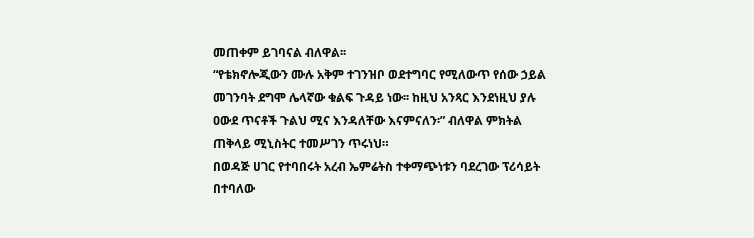መጠቀም ይገባናል ብለዋል፡፡
“የቴክኖሎጂውን ሙሉ አቅም ተገንዝቦ ወደተግባር የሚለውጥ የሰው ኃይል መገንባት ደግሞ ሌላኛው ቁልፍ ጉዳይ ነው፡፡ ከዚህ አንጻር እንደነዚህ ያሉ ዐውደ ጥናቶች ጉልህ ሚና እንዳለቸው እናምናለን፡” ብለዋል ምክትል ጠቅላይ ሚኒስትር ተመሥገን ጥሩነህ።
በወዳጅ ሀገር የተባበሩት አረብ ኤምሬትስ ተቀማጭነቱን ባደረገው ፕሪሳይት በተባለው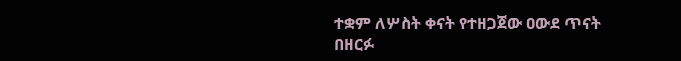ተቋም ለሦስት ቀናት የተዘጋጀው ዐውደ ጥናት በዘርፉ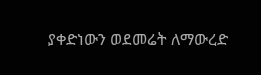ያቀድነውን ወደመሬት ለማውረድ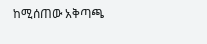ከሚሰጠው አቅጣጫ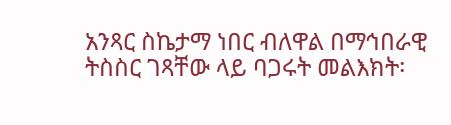አንጻር ስኬታማ ነበር ብለዋል በማኅበራዊ ትስስር ገጻቸው ላይ ባጋሩት መልእክት፡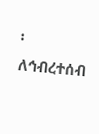፡
ለኅብረተሰብ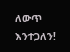ለውጥ እንተጋለን!